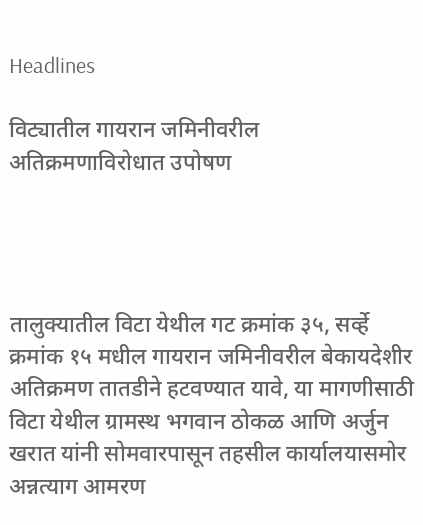Headlines

विट्यातील गायरान जमिनीवरील अतिक्रमणाविरोधात उपोषण




तालुक्यातील विटा येथील गट क्रमांक ३५, सर्व्हे क्रमांक १५ मधील गायरान जमिनीवरील बेकायदेशीर अतिक्रमण तातडीने हटवण्यात यावे, या मागणीसाठी विटा येथील ग्रामस्थ भगवान ठोकळ आणि अर्जुन खरात यांनी सोमवारपासून तहसील कार्यालयासमोर अन्नत्याग आमरण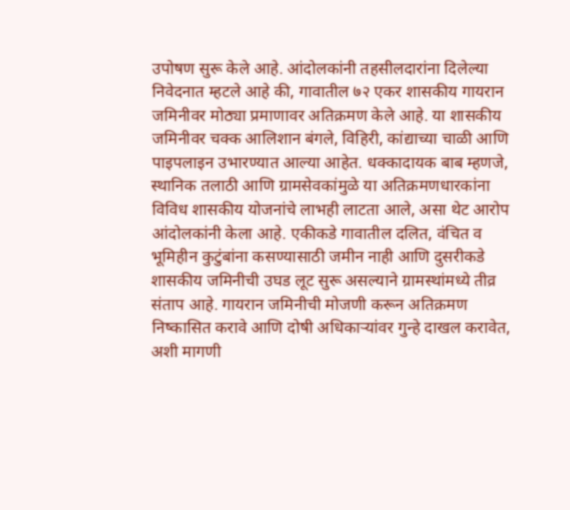उपोषण सुरू केले आहे. आंदोलकांनी तहसीलदारांना दिलेल्या निवेदनात म्हटले आहे की, गावातील ७२ एकर शासकीय गायरान जमिनीवर मोठ्या प्रमाणावर अतिक्रमण केले आहे. या शासकीय जमिनीवर चक्क आलिशान बंगले, विहिरी, कांद्याच्या चाळी आणि पाइपलाइन उभारण्यात आल्या आहेत. धक्कादायक बाब म्हणजे, स्थानिक तलाठी आणि ग्रामसेवकांमुळे या अतिक्रमणधारकांना विविध शासकीय योजनांचे लाभही लाटता आले, असा थेट आरोप आंदोलकांनी केला आहे. एकीकडे गावातील दलित, वंचित व भूमिहीन कुटुंबांना कसण्यासाठी जमीन नाही आणि दुसरीकडे शासकीय जमिनीची उघड लूट सुरू असल्याने ग्रामस्थांमध्ये तीव्र संताप आहे. गायरान जमिनीची मोजणी करून अतिक्रमण निष्कासित करावे आणि दोषी अधिकाऱ्यांवर गुन्हे दाखल करावेत, अशी मागणी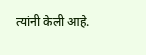त्यांनी केली आहे.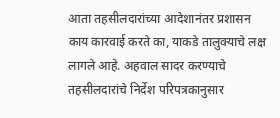आता तहसीलदारांच्या आदेशानंतर प्रशासन काय कारवाई करते का, याकडे तालुक्याचे लक्ष लागले आहे. अहवाल सादर करण्याचे तहसीलदारांचे निर्देश परिपत्रकानुसार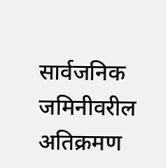सार्वजनिक जमिनीवरील अतिक्रमण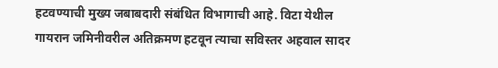हटवण्याची मुख्य जबाबदारी संबंधित विभागाची आहे. विटा येथील गायरान जमिनीवरील अतिक्रमण हटवून त्याचा सविस्तर अहवाल सादर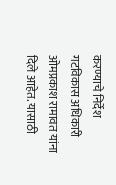करण्याचे निर्देश गटविकास अधिकारी ओमप्रकाश रामावत यांना दिले आहेत. यासाठी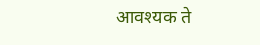आवश्यक ते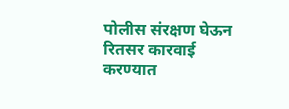पोलीस संरक्षण घेऊन रितसर कारवाई करण्यात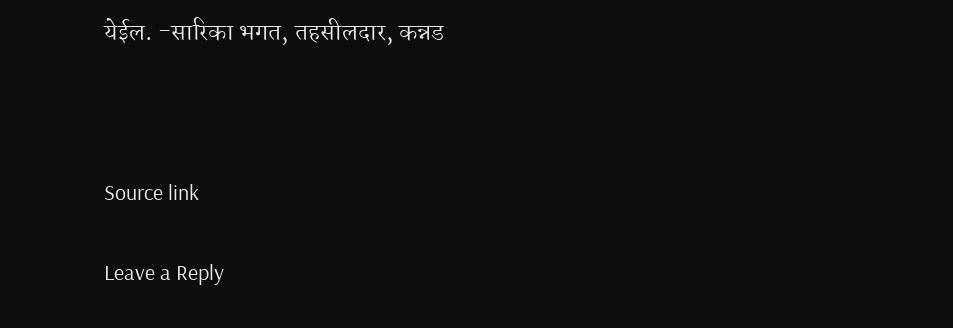येईल. -सारिका भगत, तहसीलदार, कन्नड



Source link

Leave a Reply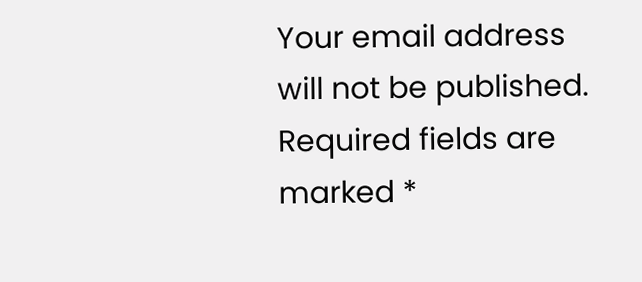Your email address will not be published. Required fields are marked *